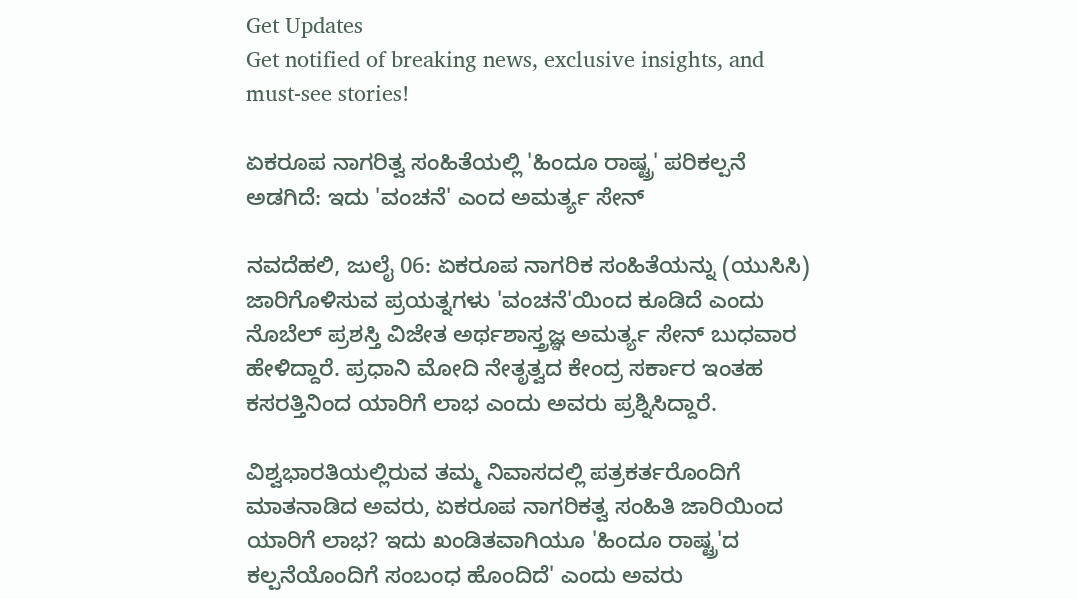Get Updates
Get notified of breaking news, exclusive insights, and must-see stories!

ಏಕರೂಪ ನಾಗರಿತ್ವ ಸಂಹಿತೆಯಲ್ಲಿ 'ಹಿಂದೂ ರಾಷ್ಟ್ರ' ಪರಿಕಲ್ಪನೆ ಅಡಗಿದೆ: ಇದು 'ವಂಚನೆ' ಎಂದ ಅಮರ್ತ್ಯ ಸೇನ್

ನವದೆಹಲಿ, ಜುಲೈ 06: ಏಕರೂಪ ನಾಗರಿಕ ಸಂಹಿತೆಯನ್ನು (ಯುಸಿಸಿ) ಜಾರಿಗೊಳಿಸುವ ಪ್ರಯತ್ನಗಳು 'ವಂಚನೆ'ಯಿಂದ ಕೂಡಿದೆ ಎಂದು ನೊಬೆಲ್ ಪ್ರಶಸ್ತಿ ವಿಜೇತ ಅರ್ಥಶಾಸ್ತ್ರಜ್ಞ ಅಮರ್ತ್ಯ ಸೇನ್ ಬುಧವಾರ ಹೇಳಿದ್ದಾರೆ. ಪ್ರಧಾನಿ ಮೋದಿ ನೇತೃತ್ವದ ಕೇಂದ್ರ ಸರ್ಕಾರ ಇಂತಹ ಕಸರತ್ತಿನಿಂದ ಯಾರಿಗೆ ಲಾಭ ಎಂದು ಅವರು ಪ್ರಶ್ನಿಸಿದ್ದಾರೆ.

ವಿಶ್ವಭಾರತಿಯಲ್ಲಿರುವ ತಮ್ಮ ನಿವಾಸದಲ್ಲಿ ಪತ್ರಕರ್ತರೊಂದಿಗೆ ಮಾತನಾಡಿದ ಅವರು, ಏಕರೂಪ ನಾಗರಿಕತ್ವ ಸಂಹಿತಿ ಜಾರಿಯಿಂದ ಯಾರಿಗೆ ಲಾಭ? ಇದು ಖಂಡಿತವಾಗಿಯೂ 'ಹಿಂದೂ ರಾಷ್ಟ್ರ'ದ ಕಲ್ಪನೆಯೊಂದಿಗೆ ಸಂಬಂಧ ಹೊಂದಿದೆ' ಎಂದು ಅವರು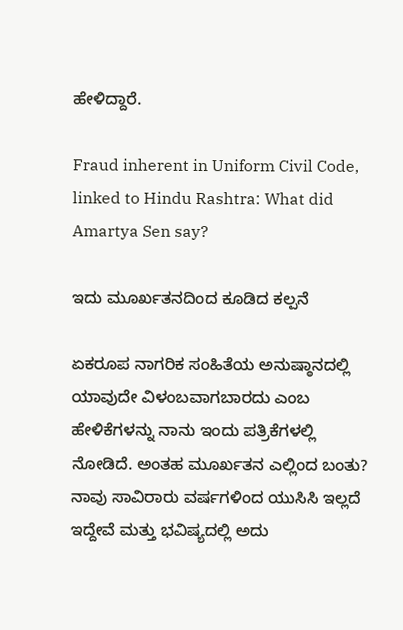ಹೇಳಿದ್ದಾರೆ.

Fraud inherent in Uniform Civil Code, linked to Hindu Rashtra: What did Amartya Sen say?

ಇದು ಮೂರ್ಖತನದಿಂದ ಕೂಡಿದ ಕಲ್ಪನೆ

ಏಕರೂಪ ನಾಗರಿಕ ಸಂಹಿತೆಯ ಅನುಷ್ಠಾನದಲ್ಲಿ ಯಾವುದೇ ವಿಳಂಬವಾಗಬಾರದು ಎಂಬ ಹೇಳಿಕೆಗಳನ್ನು ನಾನು ಇಂದು ಪತ್ರಿಕೆಗಳಲ್ಲಿ ನೋಡಿದೆ. ಅಂತಹ ಮೂರ್ಖತನ ಎಲ್ಲಿಂದ ಬಂತು? ನಾವು ಸಾವಿರಾರು ವರ್ಷಗಳಿಂದ ಯುಸಿಸಿ ಇಲ್ಲದೆ ಇದ್ದೇವೆ ಮತ್ತು ಭವಿಷ್ಯದಲ್ಲಿ ಅದು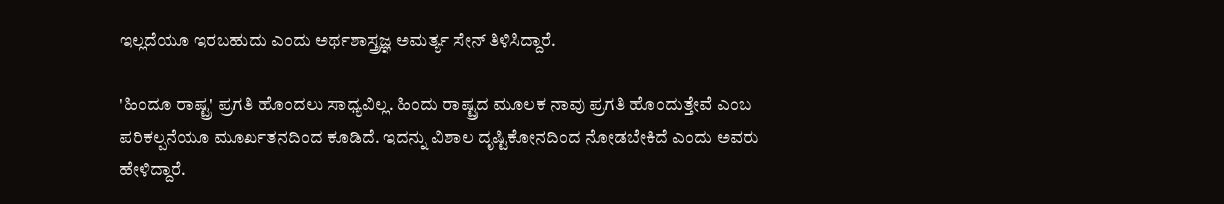ಇಲ್ಲದೆಯೂ ಇರಬಹುದು ಎಂದು ಅರ್ಥಶಾಸ್ತ್ರಜ್ಞ ಅಮರ್ತ್ಯ ಸೇನ್ ತಿಳಿಸಿದ್ದಾರೆ.

'ಹಿಂದೂ ರಾಷ್ಟ್ರ' ಪ್ರಗತಿ ಹೊಂದಲು ಸಾಧ್ಯವಿಲ್ಲ. ಹಿಂದು ರಾಷ್ಟ್ರದ ಮೂಲಕ ನಾವು ಪ್ರಗತಿ ಹೊಂದುತ್ತೇವೆ ಎಂಬ ಪರಿಕಲ್ಪನೆಯೂ ಮೂರ್ಖತನದಿಂದ ಕೂಡಿದೆ. ಇದನ್ನು ವಿಶಾಲ ದೃಷ್ಟಿಕೋನದಿಂದ ನೋಡಬೇಕಿದೆ ಎಂದು ಅವರು ಹೇಳಿದ್ದಾರೆ.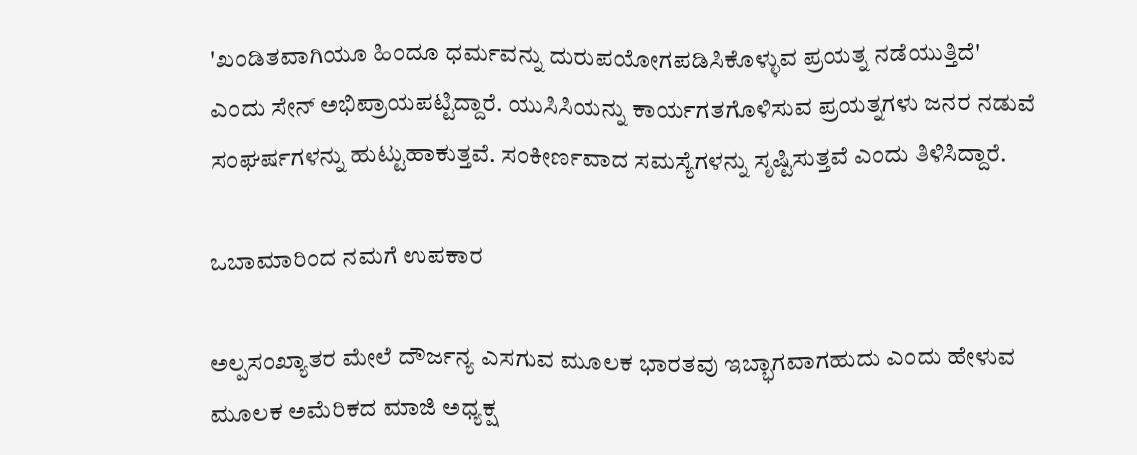'ಖಂಡಿತವಾಗಿಯೂ ಹಿಂದೂ ಧರ್ಮವನ್ನು ದುರುಪಯೋಗಪಡಿಸಿಕೊಳ್ಳುವ ಪ್ರಯತ್ನ ನಡೆಯುತ್ತಿದೆ' ಎಂದು ಸೇನ್ ಅಭಿಪ್ರಾಯಪಟ್ಟಿದ್ದಾರೆ. ಯುಸಿಸಿಯನ್ನು ಕಾರ್ಯಗತಗೊಳಿಸುವ ಪ್ರಯತ್ನಗಳು ಜನರ ನಡುವೆ ಸಂಘರ್ಷಗಳನ್ನು ಹುಟ್ಟುಹಾಕುತ್ತವೆ. ಸಂಕೀರ್ಣವಾದ ಸಮಸ್ಯೆಗಳನ್ನು ಸೃಷ್ಟಿಸುತ್ತವೆ ಎಂದು ತಿಳಿಸಿದ್ದಾರೆ.

ಒಬಾಮಾರಿಂದ ನಮಗೆ ಉಪಕಾರ

ಅಲ್ಪಸಂಖ್ಯಾತರ ಮೇಲೆ ದೌರ್ಜನ್ಯ ಎಸಗುವ ಮೂಲಕ ಭಾರತವು ಇಬ್ಭಾಗವಾಗಹುದು ಎಂದು ಹೇಳುವ ಮೂಲಕ ಅಮೆರಿಕದ ಮಾಜಿ ಅಧ್ಯಕ್ಷ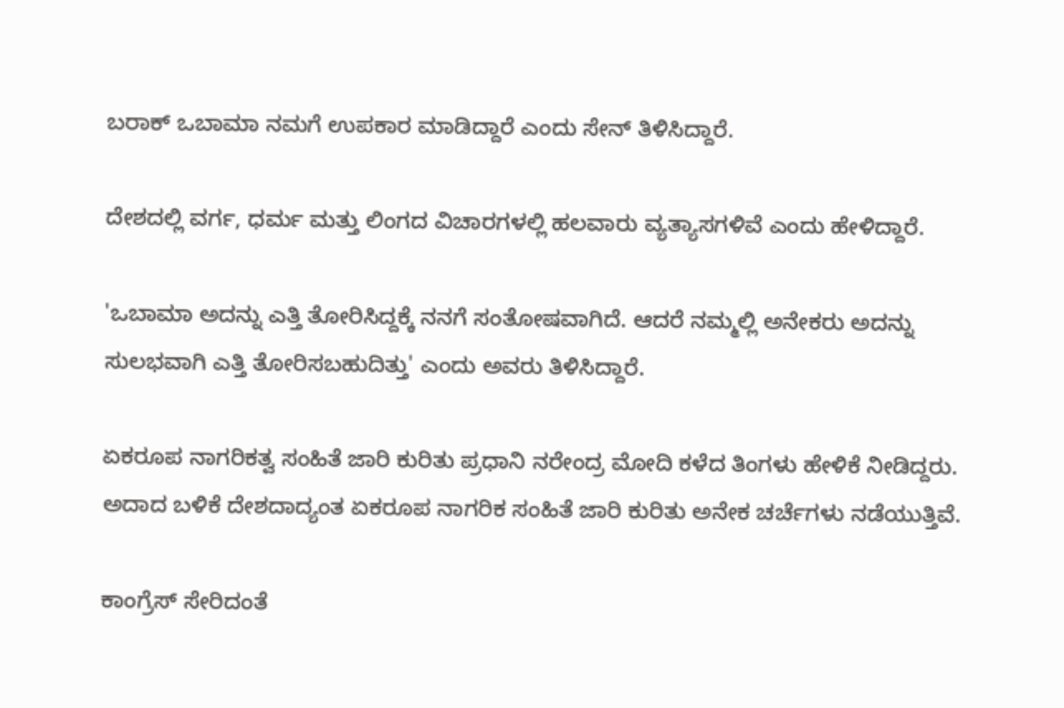ಬರಾಕ್‌ ಒಬಾಮಾ ನಮಗೆ ಉಪಕಾರ ಮಾಡಿದ್ದಾರೆ ಎಂದು ಸೇನ್‌ ತಿಳಿಸಿದ್ದಾರೆ.

ದೇಶದಲ್ಲಿ ವರ್ಗ, ಧರ್ಮ ಮತ್ತು ಲಿಂಗದ ವಿಚಾರಗಳಲ್ಲಿ ಹಲವಾರು ವ್ಯತ್ಯಾಸಗಳಿವೆ ಎಂದು ಹೇಳಿದ್ದಾರೆ.

'ಒಬಾಮಾ ಅದನ್ನು ಎತ್ತಿ ತೋರಿಸಿದ್ದಕ್ಕೆ ನನಗೆ ಸಂತೋಷವಾಗಿದೆ. ಆದರೆ ನಮ್ಮಲ್ಲಿ ಅನೇಕರು ಅದನ್ನು ಸುಲಭವಾಗಿ ಎತ್ತಿ ತೋರಿಸಬಹುದಿತ್ತು' ಎಂದು ಅವರು ತಿಳಿಸಿದ್ದಾರೆ.

ಏಕರೂಪ ನಾಗರಿಕತ್ವ ಸಂಹಿತೆ ಜಾರಿ ಕುರಿತು ಪ್ರಧಾನಿ ನರೇಂದ್ರ ಮೋದಿ ಕಳೆದ ತಿಂಗಳು ಹೇಳಿಕೆ ನೀಡಿದ್ದರು. ಅದಾದ ಬಳಿಕೆ ದೇಶದಾದ್ಯಂತ ಏಕರೂಪ ನಾಗರಿಕ ಸಂಹಿತೆ ಜಾರಿ ಕುರಿತು ಅನೇಕ ಚರ್ಚೆಗಳು ನಡೆಯುತ್ತಿವೆ.

ಕಾಂಗ್ರೆಸ್‌ ಸೇರಿದಂತೆ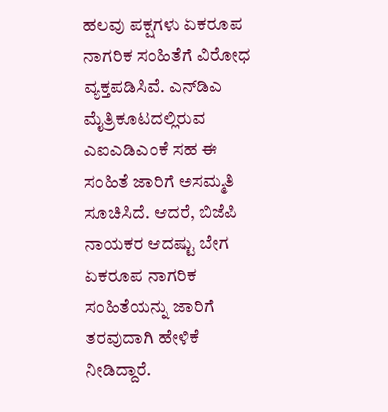ಹಲವು ಪಕ್ಷಗಳು ಏಕರೂಪ ನಾಗರಿಕ ಸಂಹಿತೆಗೆ ವಿರೋಧ ವ್ಯಕ್ತಪಡಿಸಿವೆ. ಎನ್‌ಡಿಎ ಮೈತ್ರಿಕೂಟದಲ್ಲಿರುವ ಎಐಎಡಿಎಂಕೆ ಸಹ ಈ ಸಂಹಿತೆ ಜಾರಿಗೆ ಅಸಮ್ಮತಿ ಸೂಚಿಸಿದೆ. ಆದರೆ, ಬಿಜೆಪಿ ನಾಯಕರ ಆದಷ್ಟು ಬೇಗ ಏಕರೂಪ ನಾಗರಿಕ ಸಂಹಿತೆಯನ್ನು ಜಾರಿಗೆ ತರವುದಾಗಿ ಹೇಳಿಕೆ ನೀಡಿದ್ದಾರೆ.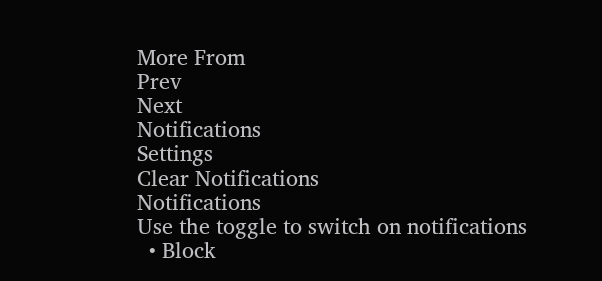More From
Prev
Next
Notifications
Settings
Clear Notifications
Notifications
Use the toggle to switch on notifications
  • Block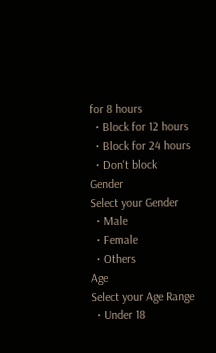for 8 hours
  • Block for 12 hours
  • Block for 24 hours
  • Don't block
Gender
Select your Gender
  • Male
  • Female
  • Others
Age
Select your Age Range
  • Under 18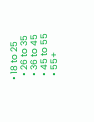• 18 to 25
  • 26 to 35
  • 36 to 45
  • 45 to 55
  • 55+